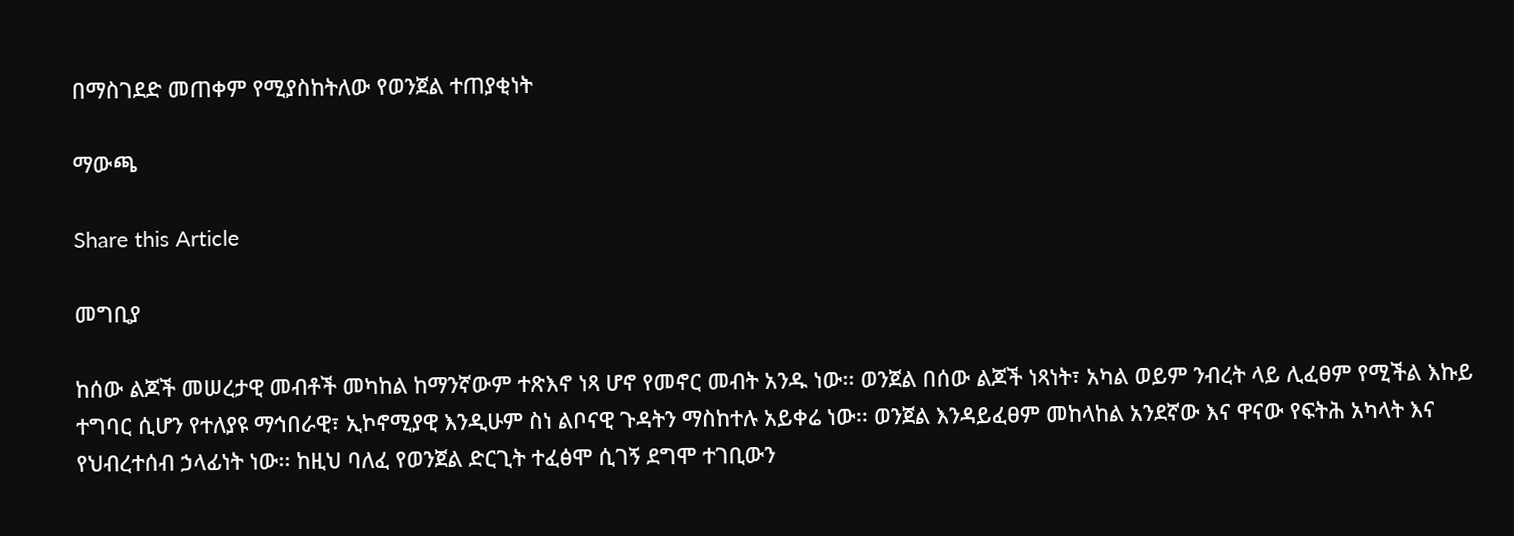በማስገደድ መጠቀም የሚያስከትለው የወንጀል ተጠያቂነት

ማውጫ

Share this Article

መግቢያ

ከሰው ልጆች መሠረታዊ መብቶች መካከል ከማንኛውም ተጽእኖ ነጻ ሆኖ የመኖር መብት አንዱ ነው፡፡ ወንጀል በሰው ልጆች ነጻነት፣ አካል ወይም ንብረት ላይ ሊፈፀም የሚችል እኩይ ተግባር ሲሆን የተለያዩ ማኅበራዊ፣ ኢኮኖሚያዊ እንዲሁም ስነ ልቦናዊ ጉዳትን ማስከተሉ አይቀሬ ነው፡፡ ወንጀል እንዳይፈፀም መከላከል አንደኛው እና ዋናው የፍትሕ አካላት እና የህብረተሰብ ኃላፊነት ነው፡፡ ከዚህ ባለፈ የወንጀል ድርጊት ተፈፅሞ ሲገኝ ደግሞ ተገቢውን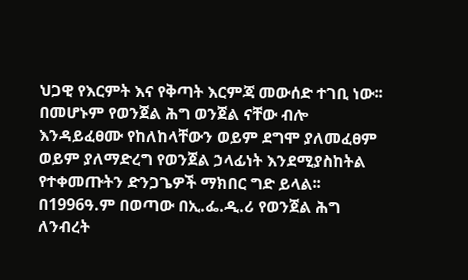ህጋዊ የእርምት እና የቅጣት እርምጃ መውሰድ ተገቢ ነው፡፡ በመሆኑም የወንጀል ሕግ ወንጀል ናቸው ብሎ እንዳይፈፀሙ የከለከላቸውን ወይም ደግሞ ያለመፈፀም ወይም ያለማድረግ የወንጀል ኃላፊነት እንደሚያስከትል የተቀመጡትን ድንጋጌዎች ማክበር ግድ ይላል፡፡ በ1996ዓ.ም በወጣው በኢ.ፌ.ዲ.ሪ የወንጀል ሕግ ለንብረት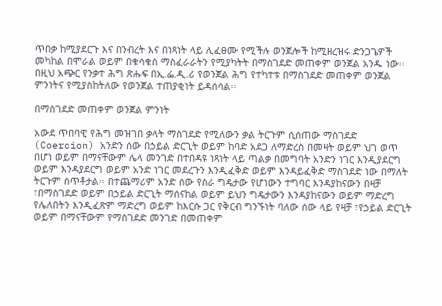ጥበቃ ከሚያደርጉ እና በንብረት እና በነጻነት ላይ ሊፈፀሙ የሚችሉ ወንጀሎች ከሚዘረዝሩ ድንጋጌዎች መካከል በሞራል ወይም በቁሳቁስ ማስፈራራትን የሚያካትት በማስገደድ መጠቀም ወንጀል አንዱ ነው፡፡ በዚህ አጭር የንቃተ ሕግ ጽሑፍ በኢ.ፌ.ዲ.ሪ የወንጀል ሕግ የተካተቱ በማስገደድ መጠቀም ወንጀል ምንነትና የሚያስከትለው የወንጀል ተጠያቂነት ይዳሰሳል፡፡

በማስገደድ መጠቀም ወንጀል ምንነት

አውደ ጥበባዊ የሕግ መዝገበ ቃላት ማስገደድ የሚለውን ቃል ትርጉም ሲሰጠው ማስገደድ (Coercion) አንድን ሰው በኃይል ድርጊት ወይም ከባድ አደጋ ለማድረስ በመዛት ወይም ህገ ወጥ በሆነ ወይም በማናቸውም ሌላ መንገድ በተበዳዩ ነጻነት ላይ ጣልቃ በመግባት አንድን ነገር እንዲያደርግ ወይም እንዳያደርግ ወይም አንድ ነገር መደረጉን እንዲፈቅድ ወይም እንዳይፈቅድ ማስገደድ ነው በማለት ትርጉም ሰጥቶታል፡፡ በተጨማሪም አንድ ሰው የስራ ግዴታው የሆነውን ተግባር እንዳያከናውን በዛቻ ፣በማስገደድ ወይም በኃይል ድርጊት ማሰናከል ወይም ይህን ግዴታውን እንዳያከናውን ወይም ማድረግ የሌለበትን እንዲፈጽም ማድረግ ወይም ከእርሱ ጋር የቅርብ ግንኙነት ባለው ሰው ላይ የዛቻ ፣የኃይል ድርጊት ወይም በማናቸውም የማስገደድ መንገድ በመጠቀም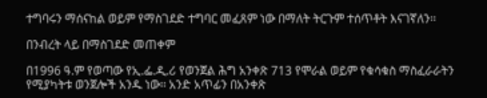ተግባሩን ማሰናከል ወይም የማስገደድ ተግባር መፈጸም ነው በማለት ትርጉም ተሰጥቶት እናገኛለን፡፡

በንብረት ላይ በማስገደድ መጠቀም

በ1996 ዓ.ም የወጣው የኢ.ፌ.ዲ.ሪ የወንጀል ሕግ አንቀጽ 713 የሞራል ወይም የቁሳቁስ ማስፈራራትን የሚያካትቱ ወንጀሎች አንዱ ነው፡፡ አንድ አጥፊን በአንቀጽ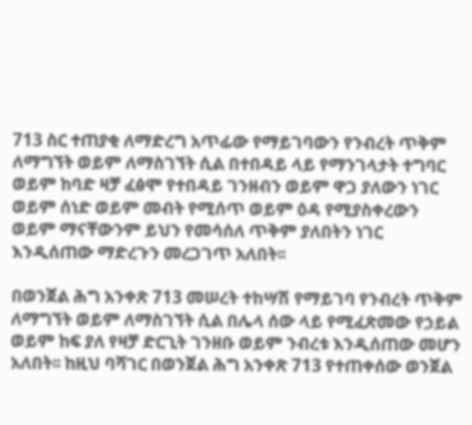713 ስር ተጠያቂ ለማድረግ አጥፊው የማይገባውን የንብረት ጥቅም ለማግኘት ወይም ለማስገኘት ሲል በተበዳይ ላይ የማንገላታት ተግባር ወይም ከባድ ዛቻ ፈፅሞ የተበዳይ ገንዘብን ወይም ዋጋ ያለውን ነገር ወይም ሰነድ ወይም መብት የሚሰጥ ወይም ዕዳ የሚያስቀረውን ወይም ማናቸውንም ይህን የመሳሰለ ጥቅም ያለበትን ነገር እንዲሰጠው ማድረጉን መረጋገጥ አለበት፡፡

በወንጀል ሕግ አንቀጽ 713 መሠረት ተከሣሽ የማይገባ የንብረት ጥቅም ለማግኘት ወይም ለማስገኘት ሲል በሌላ ሰው ላይ የሚፈጽመው የኃይል ወይም ከፍ ያለ የዛቻ ድርጊት ገንዘቡ ወይም ንብረቱ እንዲሰጠው መሆን አለበት፡፡ ከዚህ ባሻገር በወንጀል ሕግ አንቀጽ 713 የተጠቀሰው ወንጀል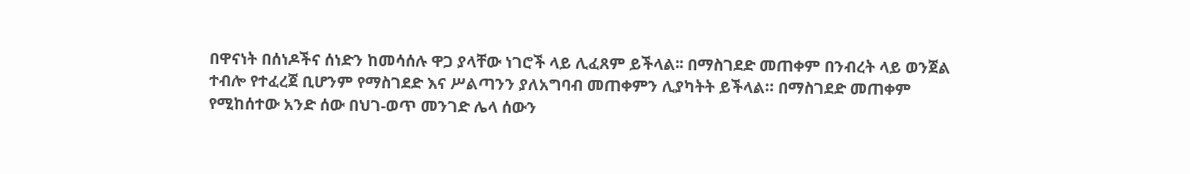በዋናነት በሰነዶችና ሰነድን ከመሳሰሉ ዋጋ ያላቸው ነገሮች ላይ ሊፈጸም ይችላል፡፡ በማስገደድ መጠቀም በንብረት ላይ ወንጀል ተብሎ የተፈረጀ ቢሆንም የማስገደድ እና ሥልጣንን ያለአግባብ መጠቀምን ሊያካትት ይችላል። በማስገደድ መጠቀም የሚከሰተው አንድ ሰው በህገ-ወጥ መንገድ ሌላ ሰውን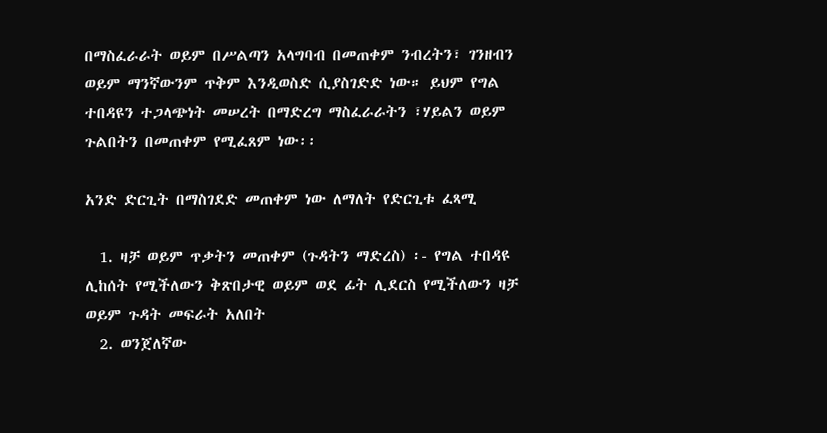በማስፈራራት ወይም በሥልጣን አላግባብ በመጠቀም ንብረትን፣ ገንዘብን ወይም ማንኛውንም ጥቅም እንዲወስድ ሲያስገድድ ነው። ይህም የግል ተበዳዩን ተጋላጭነት መሠረት በማድረግ ማስፈራራትን ፣ሃይልን ወይም ጉልበትን በመጠቀም የሚፈጸም ነው፡፡

አንድ ድርጊት በማስገደድ መጠቀም ነው ለማለት የድርጊቱ ፈጻሚ

  1. ዛቻ ወይም ጥቃትን መጠቀም (ጉዳትን ማድረስ) ፡- የግል ተበዳዩ ሊከሰት የሚችለውን ቅጽበታዊ ወይም ወደ ፊት ሊደርስ የሚችለውን ዛቻ ወይም ጉዳት መፍራት አለበት
  2. ወንጀለኛው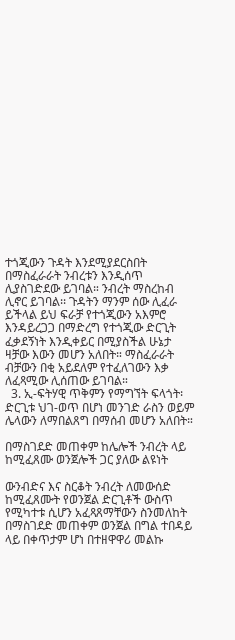ተጎጂውን ጉዳት እንደሚያደርስበት በማስፈራራት ንብረቱን እንዲሰጥ ሊያስገድደው ይገባል። ንብረት ማስረከብ ሊኖር ይገባል፡፡ ጉዳትን ማንም ሰው ሊፈራ ይችላል ይህ ፍራቻ የተጎጂውን አእምሮ እንዳይረጋጋ በማድረግ የተጎጂው ድርጊት ፈቃደኝነት እንዲቀይር በሚያስችል ሁኔታ ዛቻው እውን መሆን አለበት። ማስፈራራት ብቻውን በቂ አይደለም የተፈለገውን እቃ ለፈጻሚው ሊሰጠው ይገባል።
  3. ኢ-ፍትሃዊ ጥቅምን የማግኘት ፍላጎት፡ ድርጊቱ ህገ-ወጥ በሆነ መንገድ ራስን ወይም ሌላውን ለማበልጸግ በማሰብ መሆን አለበት።

በማስገደድ መጠቀም ከሌሎች ንብረት ላይ ከሚፈጸሙ ወንጀሎች ጋር ያለው ልዩነት

ውንብድና እና ስርቆት ንብረት ለመውሰድ ከሚፈጸሙት የወንጀል ድርጊቶች ውስጥ የሚካተቱ ሲሆን አፈጻጸማቸውን ስንመለከት በማስገደድ መጠቀም ወንጀል በግል ተበዳይ ላይ በቀጥታም ሆነ በተዘዋዋሪ መልኩ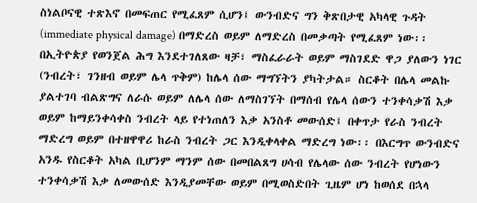ስነልቦናዊ ተጽእኖ በመፍጠር የሚፈጸም ሲሆን፤ ውንብድና ግን ቅጽበታዊ አካላዊ ጉዳት (immediate physical damage) በማድረስ ወይም ለማድረስ በመቃጣት የሚፈጸም ነው፡፡ በኢትዮጵያ የወንጀል ሕግ እንደተገለጸው ዛቻ፣ ማስፈራራት ወይም ማስገደድ ዋጋ ያለውን ነገር (ንብረት፣ ገንዘብ ወይም ሌላ ጥቅም) ከሌላ ሰው ማግኘትን ያካትታል። ስርቆት በሌላ መልኩ ያልተገባ ብልጽግና ለራሱ ወይም ለሌላ ሰው ለማስገኘት በማሰብ የሌላ ሰውን ተንቀሳቃሽ እቃ ወይም ከማይንቀሳቀስ ንብረት ላይ የተነጠለን እቃ አንስቶ መውሰድ፤ በቀጥታ የራስ ንብረት ማድረግ ወይም በተዘዋዋሪ ከራስ ንብረት ጋር እንዲቀላቀል ማድረግ ነው፡፡ በእርግጥ ውንብድና አንዱ የስርቆት አካል ቢሆንም ማንም ሰው በመበልጸግ ሀሳብ የሌላው ሰው ንብረት የሆነውን ተንቀሳቃሽ እቃ ለመውሰድ እንዲያመቸው ወይም በሚወስድበት ጊዜም ሆነ ከወሰደ በኋላ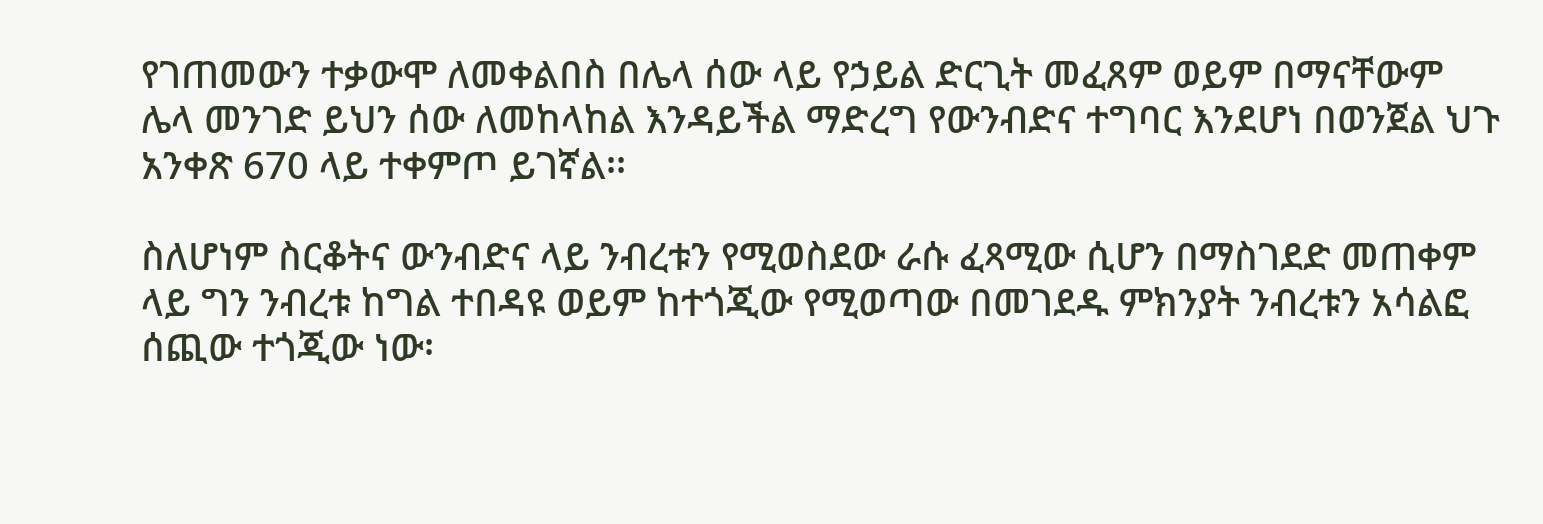የገጠመውን ተቃውሞ ለመቀልበስ በሌላ ሰው ላይ የኃይል ድርጊት መፈጸም ወይም በማናቸውም ሌላ መንገድ ይህን ሰው ለመከላከል እንዳይችል ማድረግ የውንብድና ተግባር እንደሆነ በወንጀል ህጉ አንቀጽ 670 ላይ ተቀምጦ ይገኛል፡፡

ስለሆነም ስርቆትና ውንብድና ላይ ንብረቱን የሚወስደው ራሱ ፈጻሚው ሲሆን በማስገደድ መጠቀም ላይ ግን ንብረቱ ከግል ተበዳዩ ወይም ከተጎጂው የሚወጣው በመገደዱ ምክንያት ንብረቱን አሳልፎ ሰጪው ተጎጂው ነው፡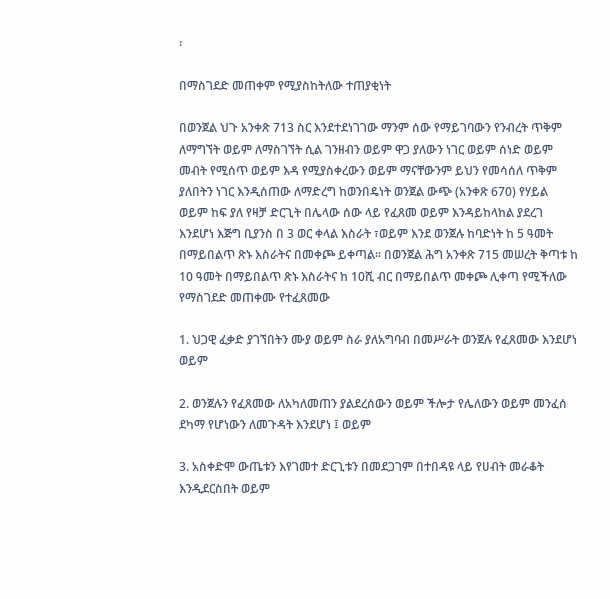፡

በማስገደድ መጠቀም የሚያስከትለው ተጠያቂነት

በወንጀል ህጉ አንቀጽ 713 ስር እንደተደነገገው ማንም ሰው የማይገባውን የንብረት ጥቅም ለማግኘት ወይም ለማስገኘት ሲል ገንዘብን ወይም ዋጋ ያለውን ነገር ወይም ሰነድ ወይም መብት የሚሰጥ ወይም እዳ የሚያስቀረውን ወይም ማናቸውንም ይህን የመሳሰለ ጥቅም ያለበትን ነገር እንዲሰጠው ለማድረግ ከወንበዴነት ወንጀል ውጭ (አንቀጽ 670) የሃይል ወይም ከፍ ያለ የዛቻ ድርጊት በሌላው ሰው ላይ የፈጸመ ወይም እንዳይከላከል ያደረገ እንደሆነ እጅግ ቢያንስ በ 3 ወር ቀላል እስራት ፣ወይም እንደ ወንጀሉ ከባድነት ከ 5 ዓመት በማይበልጥ ጽኑ እስራትና በመቀጮ ይቀጣል፡፡ በወንጀል ሕግ አንቀጽ 715 መሠረት ቅጣቱ ከ 10 ዓመት በማይበልጥ ጽኑ እስራትና ከ 10ሺ ብር በማይበልጥ መቀጮ ሊቀጣ የሚችለው የማስገደድ መጠቀሙ የተፈጸመው

1. ህጋዊ ፈቃድ ያገኘበትን ሙያ ወይም ስራ ያለአግባብ በመሥራት ወንጀሉ የፈጸመው እንደሆነ ወይም

2. ወንጀሉን የፈጸመው ለአካለመጠን ያልደረሰውን ወይም ችሎታ የሌለውን ወይም መንፈሰ ደካማ የሆነውን ለመጉዳት እንደሆነ ፤ ወይም

3. አስቀድሞ ውጤቱን እየገመተ ድርጊቱን በመደጋገም በተበዳዩ ላይ የሀብት መራቆት እንዲደርስበት ወይም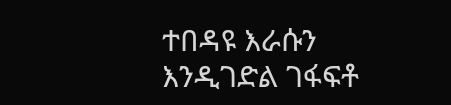ተበዳዩ እራሱን እንዲገድል ገፋፍቶ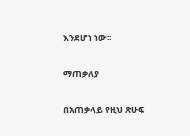እንደሆነ ነው፡፡

ማጠቃለያ

በአጠቃላይ የዚህ ጽሁፍ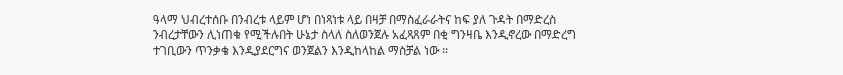ዓላማ ህብረተሰቡ በንብረቱ ላይም ሆነ በነጻነቱ ላይ በዛቻ በማስፈራራትና ከፍ ያለ ጉዳት በማድረስ ንብረታቸውን ሊነጠቁ የሚችሉበት ሁኔታ ስላለ ስለወንጀሉ አፈጻጸም በቂ ግንዛቤ እንዲኖረው በማድረግ ተገቢውን ጥንቃቄ እንዲያደርግና ወንጀልን እንዲከላከል ማስቻል ነው ፡፡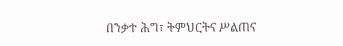በንቃተ ሕግ፣ ትምህርትና ሥልጠና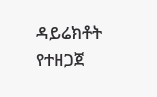ዳይሬክቶት የተዘጋጀ